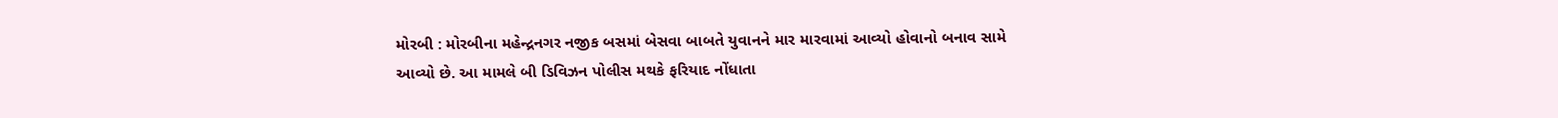મોરબી : મોરબીના મહેન્દ્રનગર નજીક બસમાં બેસવા બાબતે યુવાનને માર મારવામાં આવ્યો હોવાનો બનાવ સામે આવ્યો છે. આ મામલે બી ડિવિઝન પોલીસ મથકે ફરિયાદ નોંધાતા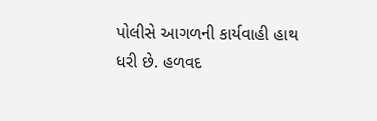પોલીસે આગળની કાર્યવાહી હાથ ધરી છે. હળવદ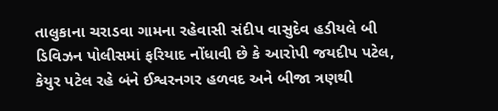તાલુકાના ચરાડવા ગામના રહેવાસી સંદીપ વાસુદેવ હડીયલે બી ડિવિઝન પોલીસમાં ફરિયાદ નોંધાવી છે કે આરોપી જયદીપ પટેલ, કેયુર પટેલ રહે બંને ઈશ્વરનગર હળવદ અને બીજા ત્રણથી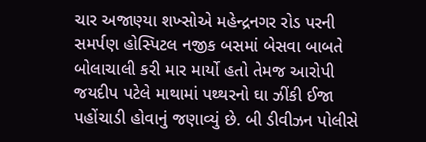ચાર અજાણ્યા શખ્સોએ મહેન્દ્રનગર રોડ પરની સમર્પણ હોસ્પિટલ નજીક બસમાં બેસવા બાબતે બોલાચાલી કરી માર માર્યો હતો તેમજ આરોપી જયદીપ પટેલે માથામાં પથ્થરનો ઘા ઝીંકી ઈજા પહોંચાડી હોવાનું જણાવ્યું છે. બી ડીવીઝન પોલીસે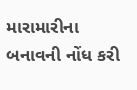મારામારીના બનાવની નોંધ કરી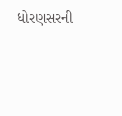ધોરણસરની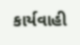કાર્યવાહી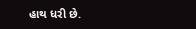હાથ ધરી છે.